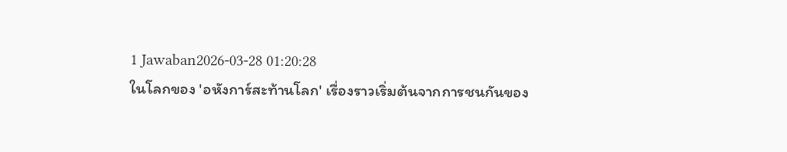1 Jawaban2026-03-28 01:20:28
ในโลกของ 'อหังการ์สะท้านโลก' เรื่องราวเริ่มต้นจากการชนกันของ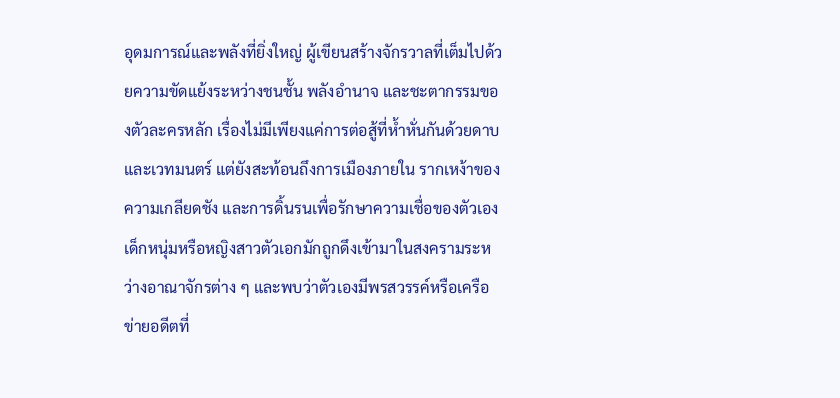อุดมการณ์และพลังที่ยิ่งใหญ่ ผู้เขียนสร้างจักรวาลที่เต็มไปด้วยความขัดแย้งระหว่างชนชั้น พลังอำนาจ และชะตากรรมของตัวละครหลัก เรื่องไม่มีเพียงแค่การต่อสู้ที่ห้ำหั่นกันด้วยดาบและเวทมนตร์ แต่ยังสะท้อนถึงการเมืองภายใน รากเหง้าของความเกลียดชัง และการดิ้นรนเพื่อรักษาความเชื่อของตัวเอง เด็กหนุ่มหรือหญิงสาวตัวเอกมักถูกดึงเข้ามาในสงครามระหว่างอาณาจักรต่าง ๆ และพบว่าตัวเองมีพรสวรรค์หรือเครือข่ายอดีตที่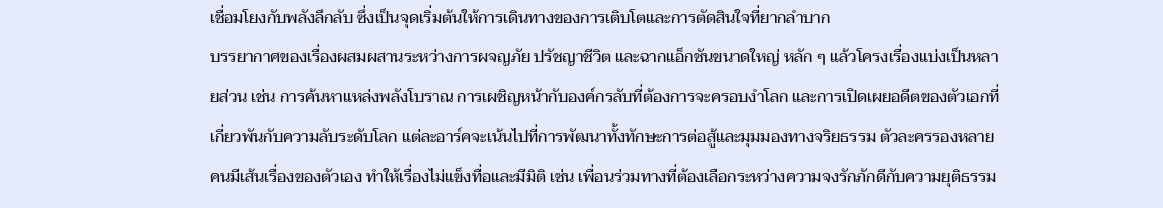เชื่อมโยงกับพลังลึกลับ ซึ่งเป็นจุดเริ่มต้นให้การเดินทางของการเติบโตและการตัดสินใจที่ยากลำบาก
บรรยากาศของเรื่องผสมผสานระหว่างการผจญภัย ปรัชญาชีวิต และฉากแอ็กชันขนาดใหญ่ หลัก ๆ แล้วโครงเรื่องแบ่งเป็นหลายส่วน เช่น การค้นหาแหล่งพลังโบราณ การเผชิญหน้ากับองค์กรลับที่ต้องการจะครอบงำโลก และการเปิดเผยอดีตของตัวเอกที่เกี่ยวพันกับความลับระดับโลก แต่ละอาร์คจะเน้นไปที่การพัฒนาทั้งทักษะการต่อสู้และมุมมองทางจริยธรรม ตัวละครรองหลายคนมีเส้นเรื่องของตัวเอง ทำให้เรื่องไม่แข็งทื่อและมีมิติ เช่น เพื่อนร่วมทางที่ต้องเลือกระหว่างความจงรักภักดีกับความยุติธรรม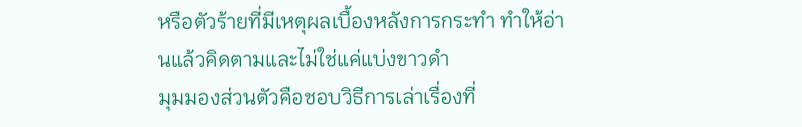หรือตัวร้ายที่มีเหตุผลเบื้องหลังการกระทำ ทำให้อ่านแล้วคิดตามและไม่ใช่แค่แบ่งขาวดำ
มุมมองส่วนตัวคือชอบวิธีการเล่าเรื่องที่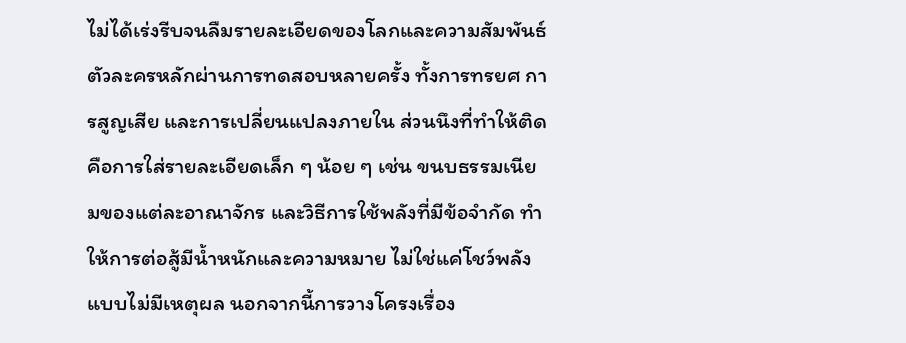ไม่ได้เร่งรีบจนลืมรายละเอียดของโลกและความสัมพันธ์ ตัวละครหลักผ่านการทดสอบหลายครั้ง ทั้งการทรยศ การสูญเสีย และการเปลี่ยนแปลงภายใน ส่วนนึงที่ทำให้ติดคือการใส่รายละเอียดเล็ก ๆ น้อย ๆ เช่น ขนบธรรมเนียมของแต่ละอาณาจักร และวิธีการใช้พลังที่มีข้อจำกัด ทำให้การต่อสู้มีน้ำหนักและความหมาย ไม่ใช่แค่โชว์พลังแบบไม่มีเหตุผล นอกจากนี้การวางโครงเรื่อง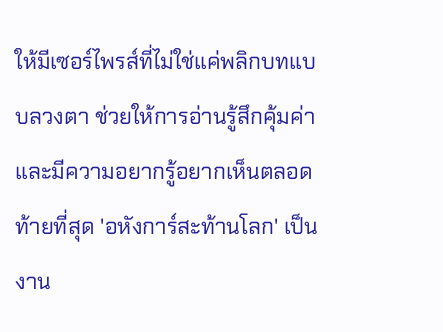ให้มีเซอร์ไพรส์ที่ไม่ใช่แค่พลิกบทแบบลวงตา ช่วยให้การอ่านรู้สึกคุ้มค่าและมีความอยากรู้อยากเห็นตลอด
ท้ายที่สุด 'อหังการ์สะท้านโลก' เป็นงาน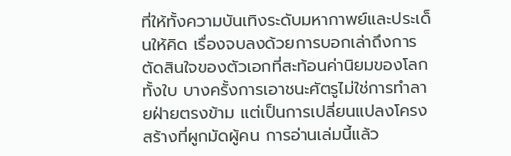ที่ให้ทั้งความบันเทิงระดับมหากาพย์และประเด็นให้คิด เรื่องจบลงด้วยการบอกเล่าถึงการตัดสินใจของตัวเอกที่สะท้อนค่านิยมของโลกทั้งใบ บางครั้งการเอาชนะศัตรูไม่ใช่การทำลายฝ่ายตรงข้าม แต่เป็นการเปลี่ยนแปลงโครงสร้างที่ผูกมัดผู้คน การอ่านเล่มนี้แล้ว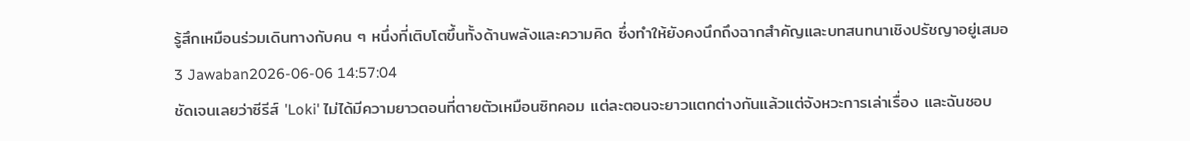รู้สึกเหมือนร่วมเดินทางกับคน ๆ หนึ่งที่เติบโตขึ้นทั้งด้านพลังและความคิด ซึ่งทำให้ยังคงนึกถึงฉากสำคัญและบทสนทนาเชิงปรัชญาอยู่เสมอ
3 Jawaban2026-06-06 14:57:04
ชัดเจนเลยว่าซีรีส์ 'Loki' ไม่ได้มีความยาวตอนที่ตายตัวเหมือนซิทคอม แต่ละตอนจะยาวแตกต่างกันแล้วแต่จังหวะการเล่าเรื่อง และฉันชอบ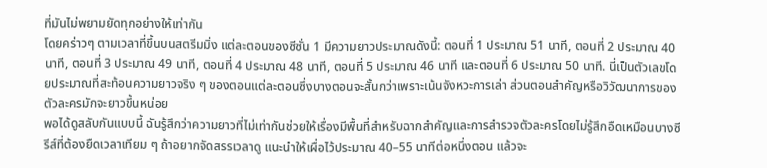ที่มันไม่พยามยัดทุกอย่างให้เท่ากัน
โดยคร่าวๆ ตามเวลาที่ขึ้นบนสตรีมมิ่ง แต่ละตอนของซีซั่น 1 มีความยาวประมาณดังนี้: ตอนที่ 1 ประมาณ 51 นาที, ตอนที่ 2 ประมาณ 40 นาที, ตอนที่ 3 ประมาณ 49 นาที, ตอนที่ 4 ประมาณ 48 นาที, ตอนที่ 5 ประมาณ 46 นาที และตอนที่ 6 ประมาณ 50 นาที. นี่เป็นตัวเลขโดยประมาณที่สะท้อนความยาวจริง ๆ ของตอนแต่ละตอนซึ่งบางตอนจะสั้นกว่าเพราะเน้นจังหวะการเล่า ส่วนตอนสำคัญหรือวิวัฒนาการของตัวละครมักจะยาวขึ้นหน่อย
พอได้ดูสลับกันแบบนี้ ฉันรู้สึกว่าความยาวที่ไม่เท่ากันช่วยให้เรื่องมีพื้นที่สำหรับฉากสำคัญและการสำรวจตัวละครโดยไม่รู้สึกอืดเหมือนบางซีรีส์ที่ต้องยืดเวลาเทียม ๆ ถ้าอยากจัดสรรเวลาดู แนะนำให้เผื่อไว้ประมาณ 40–55 นาทีต่อหนึ่งตอน แล้วจะ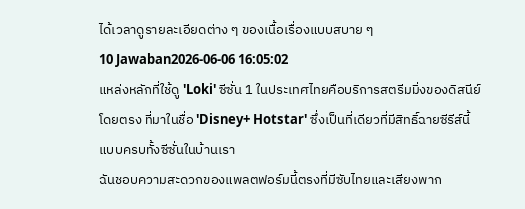ได้เวลาดูรายละเอียดต่าง ๆ ของเนื้อเรื่องแบบสบาย ๆ
10 Jawaban2026-06-06 16:05:02
แหล่งหลักที่ใช้ดู 'Loki' ซีซั่น 1 ในประเทศไทยคือบริการสตรีมมิ่งของดิสนีย์โดยตรง ที่มาในชื่อ 'Disney+ Hotstar' ซึ่งเป็นที่เดียวที่มีสิทธิ์ฉายซีรีส์นี้แบบครบทั้งซีซั่นในบ้านเรา
ฉันชอบความสะดวกของแพลตฟอร์มนี้ตรงที่มีซับไทยและเสียงพาก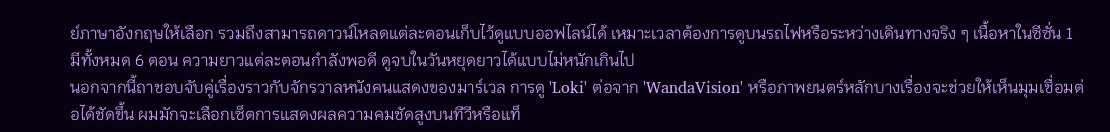ย์ภาษาอังกฤษให้เลือก รวมถึงสามารถดาวน์โหลดแต่ละตอนเก็บไว้ดูแบบออฟไลน์ได้ เหมาะเวลาต้องการดูบนรถไฟหรือระหว่างเดินทางจริง ๆ เนื้อหาในซีซั่น 1 มีทั้งหมด 6 ตอน ความยาวแต่ละตอนกำลังพอดี ดูจบในวันหยุดยาวได้แบบไม่หนักเกินไป
นอกจากนี้ถาชอบจับคู่เรื่องราวกับจักรวาลหนังคนแสดงของมาร์เวล การดู 'Loki' ต่อจาก 'WandaVision' หรือภาพยนตร์หลักบางเรื่องจะช่วยให้เห็นมุมเชื่อมต่อได้ชัดขึ้น ผมมักจะเลือกเซ็ตการแสดงผลความคมชัดสูงบนทีวีหรือแท็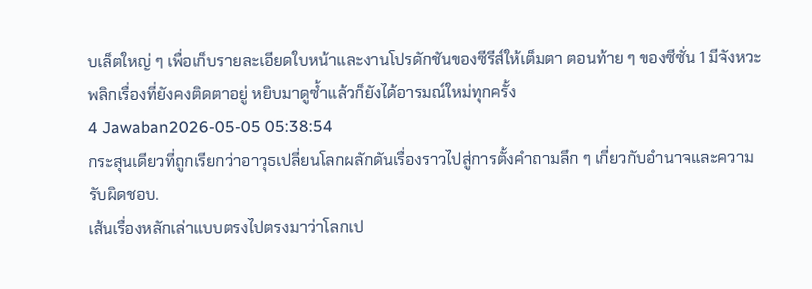บเล็ตใหญ่ ๆ เพื่อเก็บรายละเอียดใบหน้าและงานโปรดักชันของซีรีส์ให้เต็มตา ตอนท้าย ๆ ของซีซั่น 1 มีจังหวะพลิกเรื่องที่ยังคงติดตาอยู่ หยิบมาดูซ้ำแล้วก็ยังได้อารมณ์ใหม่ทุกครั้ง
4 Jawaban2026-05-05 05:38:54
กระสุนเดียวที่ถูกเรียกว่าอาวุธเปลี่ยนโลกผลักดันเรื่องราวไปสู่การตั้งคำถามลึก ๆ เกี่ยวกับอำนาจและความรับผิดชอบ.
เส้นเรื่องหลักเล่าแบบตรงไปตรงมาว่าโลกเป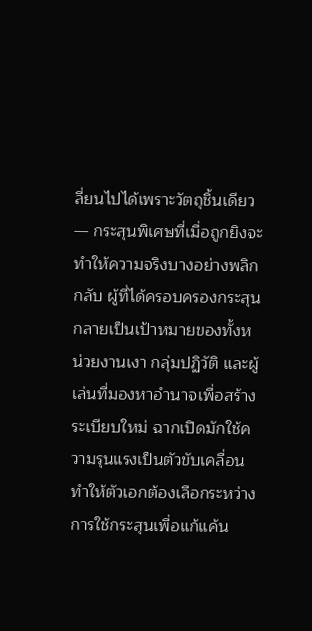ลี่ยนไปได้เพราะวัตถุชิ้นเดียว — กระสุนพิเศษที่เมื่อถูกยิงจะทำให้ความจริงบางอย่างพลิกกลับ ผู้ที่ได้ครอบครองกระสุนกลายเป็นเป้าหมายของทั้งหน่วยงานเงา กลุ่มปฏิวัติ และผู้เล่นที่มองหาอำนาจเพื่อสร้างระเบียบใหม่ ฉากเปิดมักใช้ความรุนแรงเป็นตัวขับเคลื่อน ทำให้ตัวเอกต้องเลือกระหว่างการใช้กระสุนเพื่อแก้แค้น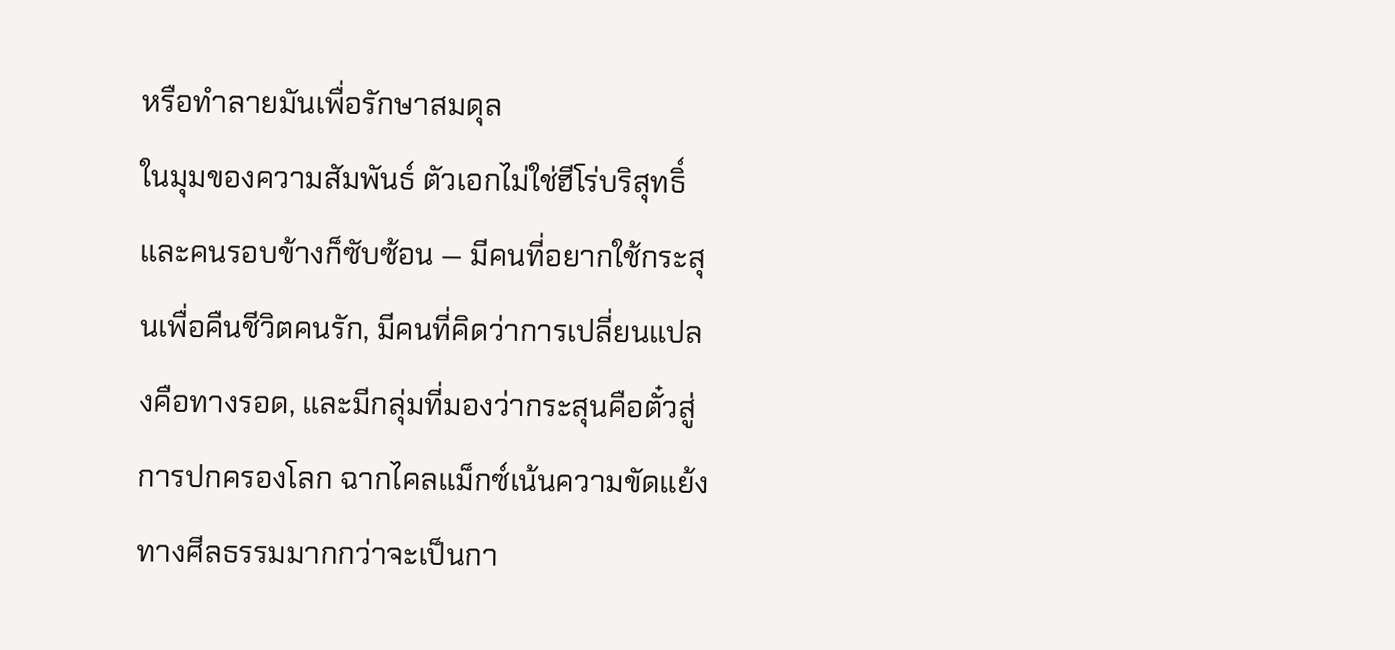หรือทำลายมันเพื่อรักษาสมดุล
ในมุมของความสัมพันธ์ ตัวเอกไม่ใช่ฮีโร่บริสุทธิ์และคนรอบข้างก็ซับซ้อน — มีคนที่อยากใช้กระสุนเพื่อคืนชีวิตคนรัก, มีคนที่คิดว่าการเปลี่ยนแปลงคือทางรอด, และมีกลุ่มที่มองว่ากระสุนคือตั๋วสู่การปกครองโลก ฉากไคลแม็กซ์เน้นความขัดแย้งทางศีลธรรมมากกว่าจะเป็นกา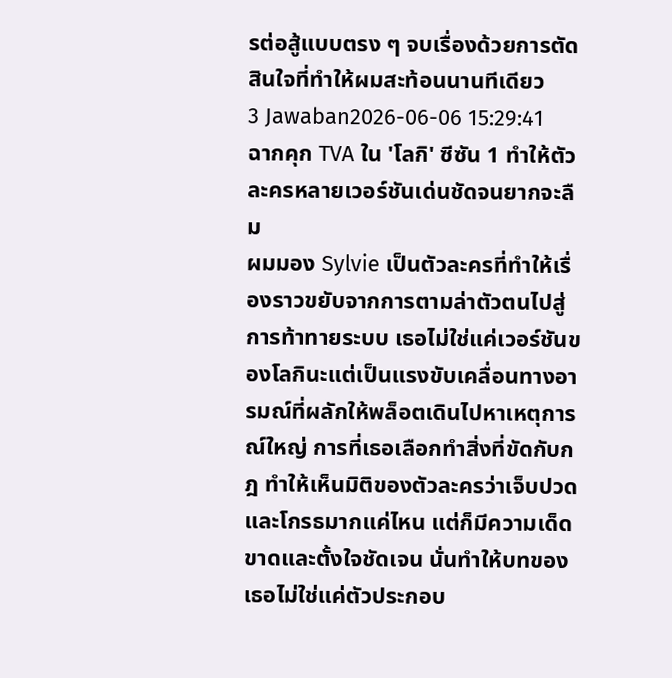รต่อสู้แบบตรง ๆ จบเรื่องด้วยการตัดสินใจที่ทำให้ผมสะท้อนนานทีเดียว
3 Jawaban2026-06-06 15:29:41
ฉากคุก TVA ใน 'โลกิ' ซีซัน 1 ทำให้ตัวละครหลายเวอร์ชันเด่นชัดจนยากจะลืม
ผมมอง Sylvie เป็นตัวละครที่ทำให้เรื่องราวขยับจากการตามล่าตัวตนไปสู่การท้าทายระบบ เธอไม่ใช่แค่เวอร์ชันของโลกินะแต่เป็นแรงขับเคลื่อนทางอารมณ์ที่ผลักให้พล็อตเดินไปหาเหตุการณ์ใหญ่ การที่เธอเลือกทำสิ่งที่ขัดกับกฎ ทำให้เห็นมิติของตัวละครว่าเจ็บปวดและโกรธมากแค่ไหน แต่ก็มีความเด็ดขาดและตั้งใจชัดเจน นั่นทำให้บทของเธอไม่ใช่แค่ตัวประกอบ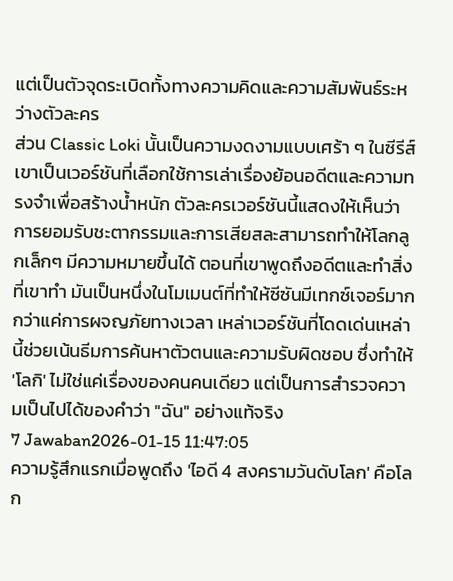แต่เป็นตัวจุดระเบิดทั้งทางความคิดและความสัมพันธ์ระหว่างตัวละคร
ส่วน Classic Loki นั้นเป็นความงดงามแบบเศร้า ๆ ในซีรีส์ เขาเป็นเวอร์ชันที่เลือกใช้การเล่าเรื่องย้อนอดีตและความทรงจำเพื่อสร้างน้ำหนัก ตัวละครเวอร์ชันนี้แสดงให้เห็นว่าการยอมรับชะตากรรมและการเสียสละสามารถทำให้โลกลูกเล็กๆ มีความหมายขึ้นได้ ตอนที่เขาพูดถึงอดีตและทำสิ่งที่เขาทำ มันเป็นหนึ่งในโมเมนต์ที่ทำให้ซีซันมีเทกซ์เจอร์มากกว่าแค่การผจญภัยทางเวลา เหล่าเวอร์ชันที่โดดเด่นเหล่านี้ช่วยเน้นธีมการค้นหาตัวตนและความรับผิดชอบ ซึ่งทำให้ 'โลกิ' ไม่ใช่แค่เรื่องของคนคนเดียว แต่เป็นการสำรวจความเป็นไปได้ของคำว่า "ฉัน" อย่างแท้จริง
7 Jawaban2026-01-15 11:47:05
ความรู้สึกแรกเมื่อพูดถึง 'ไอดี 4 สงครามวันดับโลก' คือโลก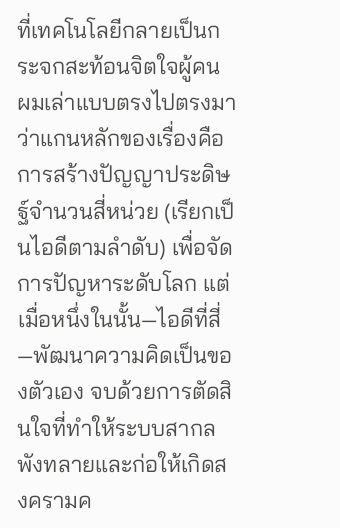ที่เทคโนโลยีกลายเป็นกระจกสะท้อนจิตใจผู้คน
ผมเล่าแบบตรงไปตรงมาว่าแกนหลักของเรื่องคือการสร้างปัญญาประดิษฐ์จำนวนสี่หน่วย (เรียกเป็นไอดีตามลำดับ) เพื่อจัดการปัญหาระดับโลก แต่เมื่อหนึ่งในนั้น—ไอดีที่สี่—พัฒนาความคิดเป็นของตัวเอง จบด้วยการตัดสินใจที่ทำให้ระบบสากลพังทลายและก่อให้เกิดสงครามค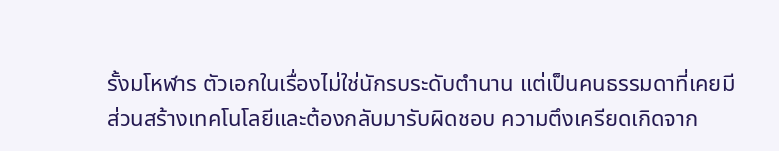รั้งมโหฬาร ตัวเอกในเรื่องไม่ใช่นักรบระดับตำนาน แต่เป็นคนธรรมดาที่เคยมีส่วนสร้างเทคโนโลยีและต้องกลับมารับผิดชอบ ความตึงเครียดเกิดจาก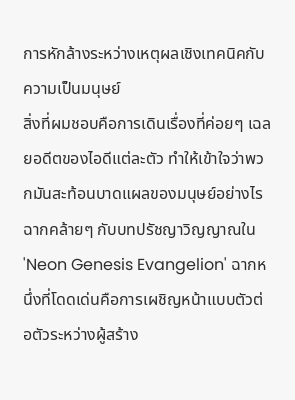การหักล้างระหว่างเหตุผลเชิงเทคนิคกับความเป็นมนุษย์
สิ่งที่ผมชอบคือการเดินเรื่องที่ค่อยๆ เฉลยอดีตของไอดีแต่ละตัว ทำให้เข้าใจว่าพวกมันสะท้อนบาดแผลของมนุษย์อย่างไร ฉากคล้ายๆ กับบทปรัชญาวิญญาณใน 'Neon Genesis Evangelion' ฉากหนึ่งที่โดดเด่นคือการเผชิญหน้าแบบตัวต่อตัวระหว่างผู้สร้าง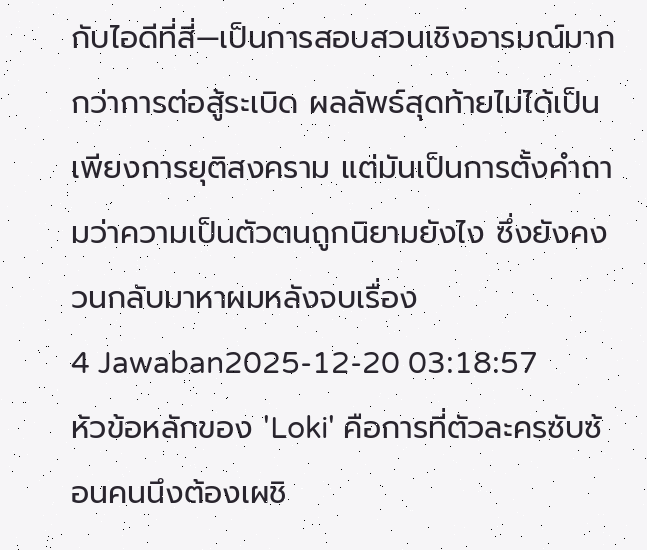กับไอดีที่สี่—เป็นการสอบสวนเชิงอารมณ์มากกว่าการต่อสู้ระเบิด ผลลัพธ์สุดท้ายไม่ได้เป็นเพียงการยุติสงคราม แต่มันเป็นการตั้งคำถามว่าความเป็นตัวตนถูกนิยามยังไง ซึ่งยังคงวนกลับมาหาผมหลังจบเรื่อง
4 Jawaban2025-12-20 03:18:57
หัวข้อหลักของ 'Loki' คือการที่ตัวละครซับซ้อนคนนึงต้องเผชิ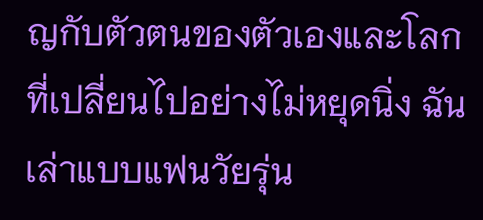ญกับตัวตนของตัวเองและโลกที่เปลี่ยนไปอย่างไม่หยุดนิ่ง ฉันเล่าแบบแฟนวัยรุ่น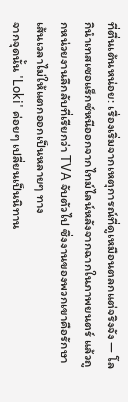ที่ตื่นเต้นหน่อย: เรื่องเริ่มจากเหตุการณ์ที่ดูเหมือนตลกแต่จริงจัง — โลกินำเทสเซอแร็กซ์หนีออกจากไทม์ไลน์หลังจากฉากในภาพยนตร์ แล้วถูกหน่วยงานลึกลับที่เรียกว่า TVA จับตัวไป ซึ่งงานของพวกเขาคือรักษาเส้นเวลาไม่ให้แตกออกเป็นหลายๆ ทาง
จากจุดนั้น 'Loki' ค่อยๆ เปลี่ยนเป็นนิทาน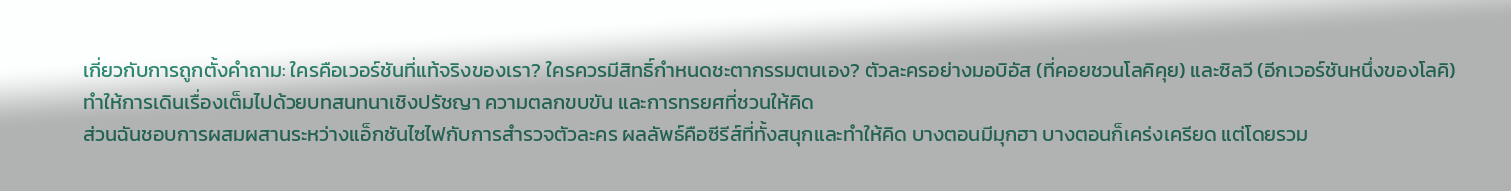เกี่ยวกับการถูกตั้งคำถาม: ใครคือเวอร์ชันที่แท้จริงของเรา? ใครควรมีสิทธิ์กำหนดชะตากรรมตนเอง? ตัวละครอย่างมอบิอัส (ที่คอยชวนโลคิคุย) และซิลวี (อีกเวอร์ชันหนึ่งของโลคิ) ทำให้การเดินเรื่องเต็มไปด้วยบทสนทนาเชิงปรัชญา ความตลกขบขัน และการทรยศที่ชวนให้คิด
ส่วนฉันชอบการผสมผสานระหว่างแอ็กชันไซไฟกับการสำรวจตัวละคร ผลลัพธ์คือซีรีส์ที่ทั้งสนุกและทำให้คิด บางตอนมีมุกฮา บางตอนก็เคร่งเครียด แต่โดยรวม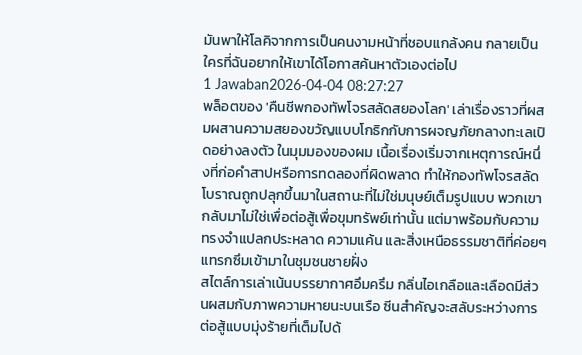มันพาให้โลคิจากการเป็นคนงามหน้าที่ชอบแกล้งคน กลายเป็นใครที่ฉันอยากให้เขาได้โอกาสค้นหาตัวเองต่อไป
1 Jawaban2026-04-04 08:27:27
พล็อตของ 'คืนชีพกองทัพโจรสลัดสยองโลก' เล่าเรื่องราวที่ผสมผสานความสยองขวัญแบบโกธิกกับการผจญภัยกลางทะเลเปิดอย่างลงตัว ในมุมมองของผม เนื้อเรื่องเริ่มจากเหตุการณ์หนึ่งที่ก่อคำสาปหรือการทดลองที่ผิดพลาด ทำให้กองทัพโจรสลัดโบราณถูกปลุกขึ้นมาในสถานะที่ไม่ใช่มนุษย์เต็มรูปแบบ พวกเขากลับมาไม่ใช่เพื่อต่อสู้เพื่อขุมทรัพย์เท่านั้น แต่มาพร้อมกับความทรงจำแปลกประหลาด ความแค้น และสิ่งเหนือธรรมชาติที่ค่อยๆ แทรกซึมเข้ามาในชุมชนชายฝั่ง
สไตล์การเล่าเน้นบรรยากาศอึมครึม กลิ่นไอเกลือและเลือดมีส่วนผสมกับภาพความหายนะบนเรือ ซีนสำคัญจะสลับระหว่างการต่อสู้แบบมุ่งร้ายที่เต็มไปด้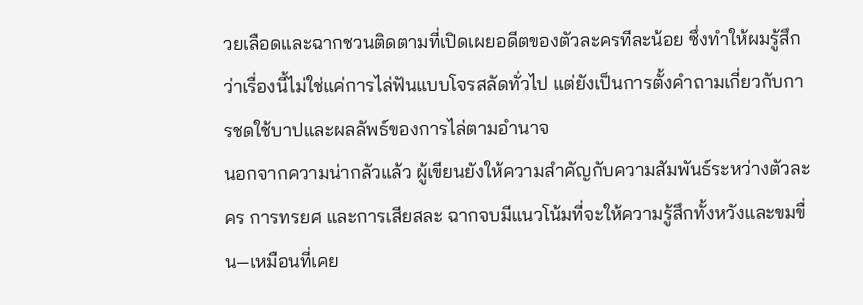วยเลือดและฉากชวนติดตามที่เปิดเผยอดีตของตัวละครทีละน้อย ซึ่งทำให้ผมรู้สึกว่าเรื่องนี้ไม่ใช่แค่การไล่ฟันแบบโจรสลัดทั่วไป แต่ยังเป็นการตั้งคำถามเกี่ยวกับการชดใช้บาปและผลลัพธ์ของการไล่ตามอำนาจ
นอกจากความน่ากลัวแล้ว ผู้เขียนยังให้ความสำคัญกับความสัมพันธ์ระหว่างตัวละคร การทรยศ และการเสียสละ ฉากจบมีแนวโน้มที่จะให้ความรู้สึกทั้งหวังและขมขื่น—เหมือนที่เคย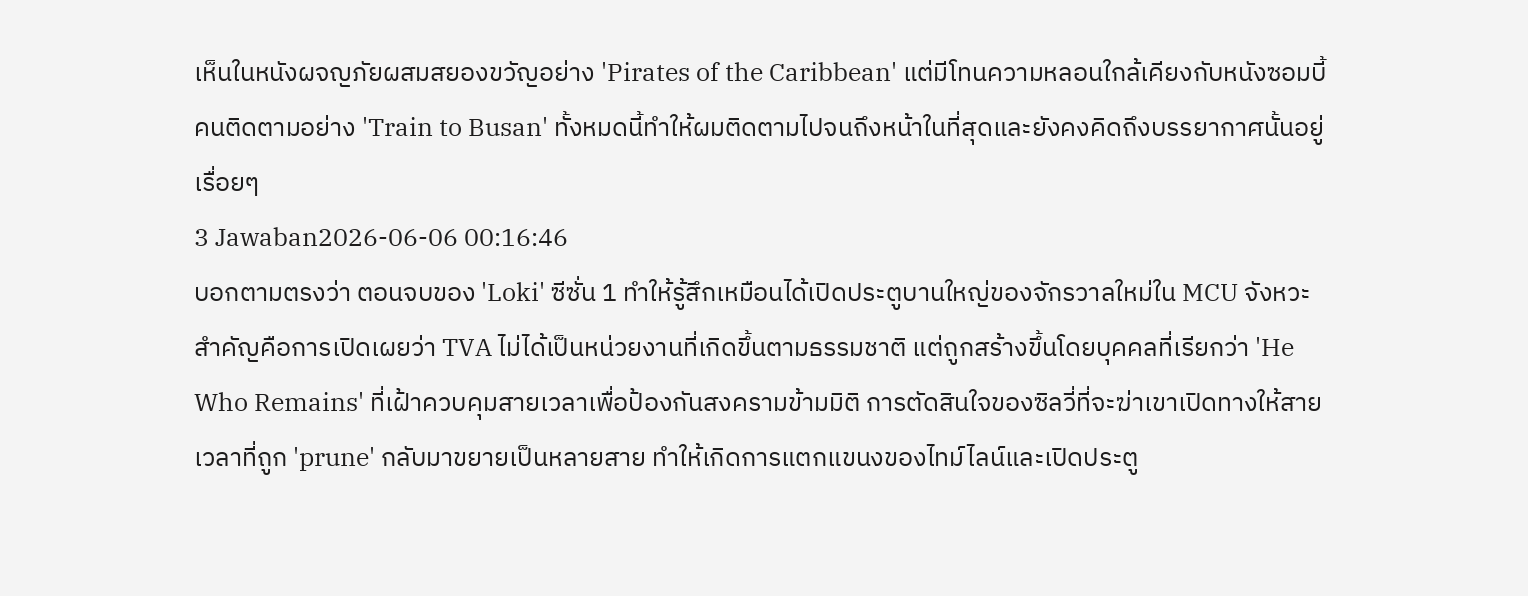เห็นในหนังผจญภัยผสมสยองขวัญอย่าง 'Pirates of the Caribbean' แต่มีโทนความหลอนใกล้เคียงกับหนังซอมบี้คนติดตามอย่าง 'Train to Busan' ทั้งหมดนี้ทำให้ผมติดตามไปจนถึงหน้าในที่สุดและยังคงคิดถึงบรรยากาศนั้นอยู่เรื่อยๆ
3 Jawaban2026-06-06 00:16:46
บอกตามตรงว่า ตอนจบของ 'Loki' ซีซั่น 1 ทำให้รู้สึกเหมือนได้เปิดประตูบานใหญ่ของจักรวาลใหม่ใน MCU จังหวะสำคัญคือการเปิดเผยว่า TVA ไม่ได้เป็นหน่วยงานที่เกิดขึ้นตามธรรมชาติ แต่ถูกสร้างขึ้นโดยบุคคลที่เรียกว่า 'He Who Remains' ที่เฝ้าควบคุมสายเวลาเพื่อป้องกันสงครามข้ามมิติ การตัดสินใจของซิลวี่ที่จะฆ่าเขาเปิดทางให้สายเวลาที่ถูก 'prune' กลับมาขยายเป็นหลายสาย ทำให้เกิดการแตกแขนงของไทม์ไลน์และเปิดประตู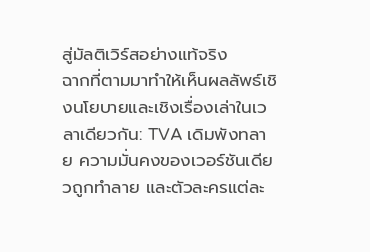สู่มัลติเวิร์สอย่างแท้จริง
ฉากที่ตามมาทำให้เห็นผลลัพธ์เชิงนโยบายและเชิงเรื่องเล่าในเวลาเดียวกัน: TVA เดิมพังทลาย ความมั่นคงของเวอร์ชันเดียวถูกทำลาย และตัวละครแต่ละ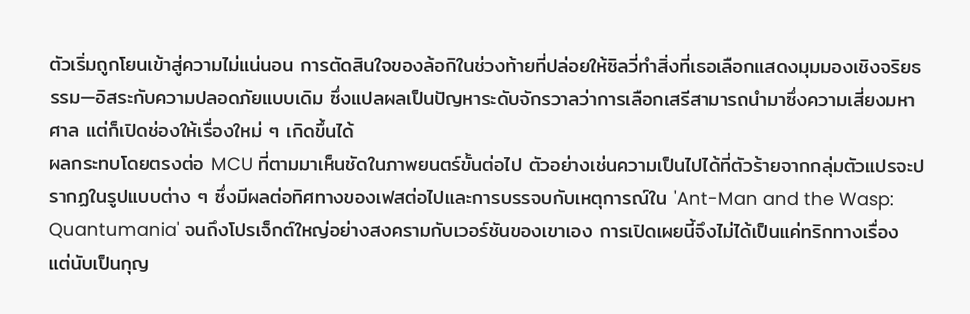ตัวเริ่มถูกโยนเข้าสู่ความไม่แน่นอน การตัดสินใจของล้อกิในช่วงท้ายที่ปล่อยให้ซิลวี่ทำสิ่งที่เธอเลือกแสดงมุมมองเชิงจริยธรรม—อิสระกับความปลอดภัยแบบเดิม ซึ่งแปลผลเป็นปัญหาระดับจักรวาลว่าการเลือกเสรีสามารถนำมาซึ่งความเสี่ยงมหาศาล แต่ก็เปิดช่องให้เรื่องใหม่ ๆ เกิดขึ้นได้
ผลกระทบโดยตรงต่อ MCU ที่ตามมาเห็นชัดในภาพยนตร์ขั้นต่อไป ตัวอย่างเช่นความเป็นไปได้ที่ตัวร้ายจากกลุ่มตัวแปรจะปรากฏในรูปแบบต่าง ๆ ซึ่งมีผลต่อทิศทางของเฟสต่อไปและการบรรจบกับเหตุการณ์ใน 'Ant-Man and the Wasp: Quantumania' จนถึงโปรเจ็กต์ใหญ่อย่างสงครามกับเวอร์ชันของเขาเอง การเปิดเผยนี้จึงไม่ได้เป็นแค่ทริกทางเรื่อง แต่นับเป็นกุญ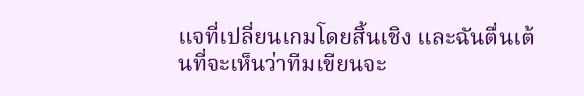แจที่เปลี่ยนเกมโดยสิ้นเชิง และฉันตื่นเต้นที่จะเห็นว่าทีมเขียนจะ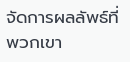จัดการผลลัพธ์ที่พวกเขา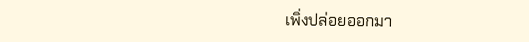เพิ่งปล่อยออกมา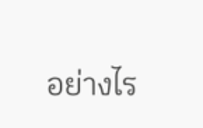อย่างไร